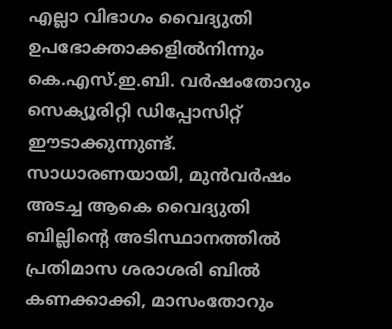എല്ലാ വിഭാഗം വൈദ്യുതി ഉപഭോക്താക്കളിൽനിന്നും കെ.എസ്.ഇ.ബി. വർഷംതോറും സെക്യൂരിറ്റി ഡിപ്പോസിറ്റ് ഈടാക്കുന്നുണ്ട്. സാധാരണയായി, മുൻവർഷം അടച്ച ആകെ വൈദ്യുതി ബില്ലിന്റെ അടിസ്ഥാനത്തിൽ പ്രതിമാസ ശരാശരി ബിൽ കണക്കാക്കി, മാസംതോറും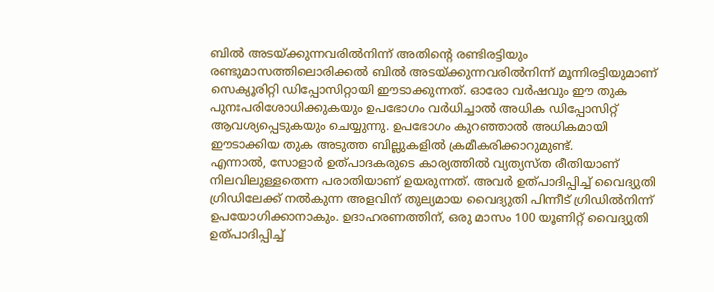ബിൽ അടയ്ക്കുന്നവരിൽനിന്ന് അതിന്റെ രണ്ടിരട്ടിയും രണ്ടുമാസത്തിലൊരിക്കൽ ബിൽ അടയ്ക്കുന്നവരിൽനിന്ന് മൂന്നിരട്ടിയുമാണ് സെക്യൂരിറ്റി ഡിപ്പോസിറ്റായി ഈടാക്കുന്നത്. ഓരോ വർഷവും ഈ തുക പുനഃപരിശോധിക്കുകയും ഉപഭോഗം വർധിച്ചാൽ അധിക ഡിപ്പോസിറ്റ് ആവശ്യപ്പെടുകയും ചെയ്യുന്നു. ഉപഭോഗം കുറഞ്ഞാൽ അധികമായി ഈടാക്കിയ തുക അടുത്ത ബില്ലുകളിൽ ക്രമീകരിക്കാറുമുണ്ട്.
എന്നാൽ, സോളാർ ഉത്പാദകരുടെ കാര്യത്തിൽ വ്യത്യസ്ത രീതിയാണ് നിലവിലുള്ളതെന്ന പരാതിയാണ് ഉയരുന്നത്. അവർ ഉത്പാദിപ്പിച്ച് വൈദ്യുതി ഗ്രിഡിലേക്ക് നൽകുന്ന അളവിന് തുല്യമായ വൈദ്യുതി പിന്നീട് ഗ്രിഡിൽനിന്ന് ഉപയോഗിക്കാനാകും. ഉദാഹരണത്തിന്, ഒരു മാസം 100 യൂണിറ്റ് വൈദ്യുതി ഉത്പാദിപ്പിച്ച്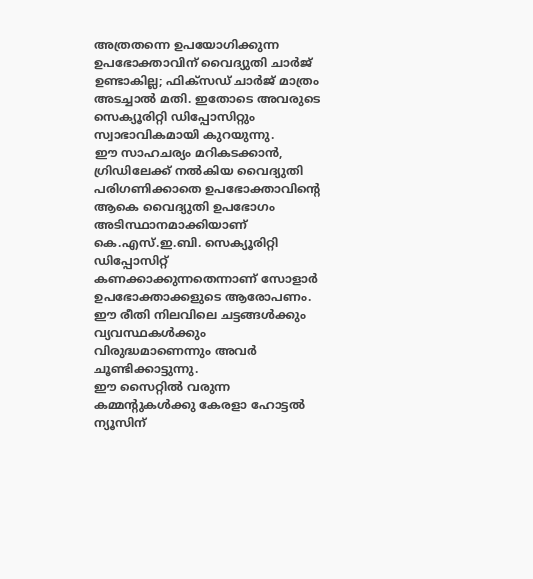അത്രതന്നെ ഉപയോഗിക്കുന്ന ഉപഭോക്താവിന് വൈദ്യുതി ചാർജ് ഉണ്ടാകില്ല; ഫിക്സഡ് ചാർജ് മാത്രം അടച്ചാൽ മതി. ഇതോടെ അവരുടെ സെക്യൂരിറ്റി ഡിപ്പോസിറ്റും സ്വാഭാവികമായി കുറയുന്നു.
ഈ സാഹചര്യം മറികടക്കാൻ, ഗ്രിഡിലേക്ക് നൽകിയ വൈദ്യുതി പരിഗണിക്കാതെ ഉപഭോക്താവിന്റെ ആകെ വൈദ്യുതി ഉപഭോഗം അടിസ്ഥാനമാക്കിയാണ് കെ.എസ്.ഇ.ബി. സെക്യൂരിറ്റി ഡിപ്പോസിറ്റ് കണക്കാക്കുന്നതെന്നാണ് സോളാർ ഉപഭോക്താക്കളുടെ ആരോപണം. ഈ രീതി നിലവിലെ ചട്ടങ്ങൾക്കും വ്യവസ്ഥകൾക്കും വിരുദ്ധമാണെന്നും അവർ ചൂണ്ടിക്കാട്ടുന്നു.
ഈ സൈറ്റിൽ വരുന്ന കമ്മന്റുകൾക്കു കേരളാ ഹോട്ടൽ ന്യൂസിന്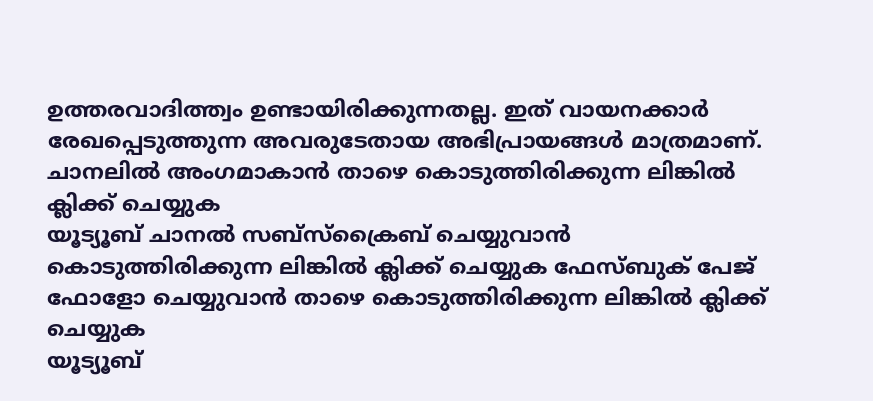ഉത്തരവാദിത്ത്വം ഉണ്ടായിരിക്കുന്നതല്ല. ഇത് വായനക്കാർ രേഖപ്പെടുത്തുന്ന അവരുടേതായ അഭിപ്രായങ്ങൾ മാത്രമാണ്.
ചാനലിൽ അംഗമാകാൻ താഴെ കൊടുത്തിരിക്കുന്ന ലിങ്കിൽ ക്ലിക്ക് ചെയ്യുക
യൂട്യൂബ് ചാനൽ സബ്സ്ക്രൈബ് ചെയ്യുവാൻ കൊടുത്തിരിക്കുന്ന ലിങ്കിൽ ക്ലിക്ക് ചെയ്യുക ഫേസ്ബുക് പേജ് ഫോളോ ചെയ്യുവാൻ താഴെ കൊടുത്തിരിക്കുന്ന ലിങ്കിൽ ക്ലിക്ക് ചെയ്യുക
യൂട്യൂബ്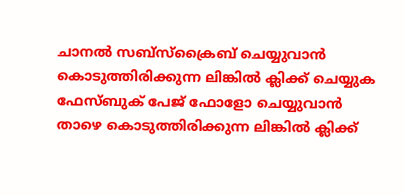ചാനൽ സബ്സ്ക്രൈബ് ചെയ്യുവാൻ കൊടുത്തിരിക്കുന്ന ലിങ്കിൽ ക്ലിക്ക് ചെയ്യുക
ഫേസ്ബുക് പേജ് ഫോളോ ചെയ്യുവാൻ താഴെ കൊടുത്തിരിക്കുന്ന ലിങ്കിൽ ക്ലിക്ക്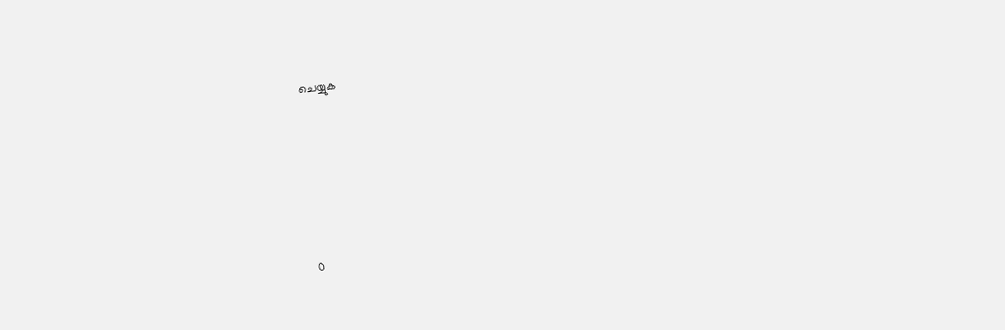ചെയ്യുക






0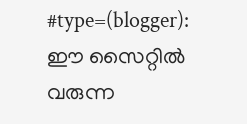#type=(blogger):
ഈ സൈറ്റിൽ വരുന്ന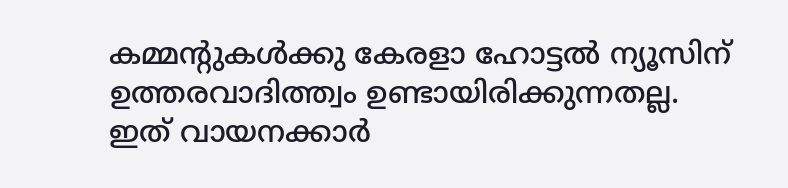കമ്മന്റുകൾക്കു കേരളാ ഹോട്ടൽ ന്യൂസിന് ഉത്തരവാദിത്ത്വം ഉണ്ടായിരിക്കുന്നതല്ല. ഇത് വായനക്കാർ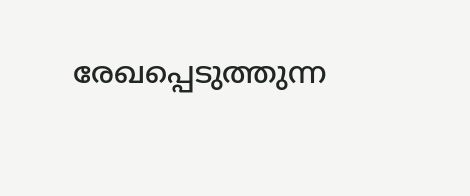രേഖപ്പെടുത്തുന്ന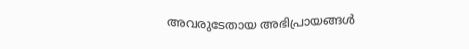അവരുടേതായ അഭിപ്രായങ്ങൾ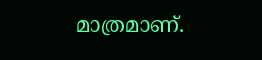മാത്രമാണ്.